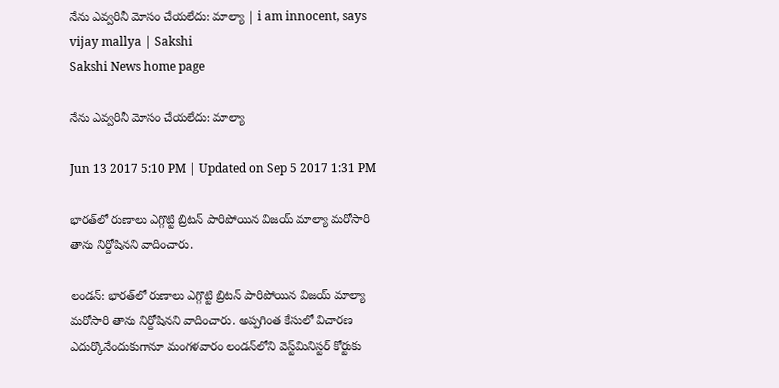నేను ఎవ్వరినీ మోసం చేయలేదు: మాల్యా | i am innocent, says vijay mallya | Sakshi
Sakshi News home page

నేను ఎవ్వరినీ మోసం చేయలేదు: మాల్యా

Jun 13 2017 5:10 PM | Updated on Sep 5 2017 1:31 PM

భారత్‌లో రుణాలు ఎగ్గొట్టి బ్రిటన్‌ పారిపోయిన విజయ్‌ మాల్యా మరోసారి తాను నిర్దోషినని వాదించారు.

లండన్‌: భారత్‌లో రుణాలు ఎగ్గొట్టి బ్రిటన్‌ పారిపోయిన విజయ్‌ మాల్యా మరోసారి తాను నిర్దోషినని వాదించారు. అప్పగింత కేసులో విచారణ ఎదుర్కొనేందుకుగానూ మంగళవారం లండన్‌లోని వెస్ట్‌మినిస్టర్‌ కోర్టుకు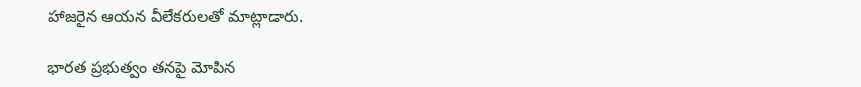హాజరైన ఆయన వీలేకరులతో మాట్లాడారు.

భారత ప్రభుత్వం తనపై మోపిన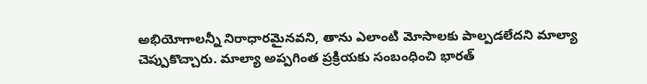అభియోగాలన్నీ నిరాధారమైనవని, తాను ఎలాంటి మోసాలకు పాల్పడలేదని మాల్యా చెప్పుకొచ్చారు. మాల్యా అప్పగింత ప్రక్రియకు సంబంధించి భారత్‌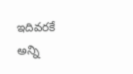ఇదివరకే అన్ని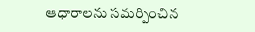ఆధారాలను సమర్పించిన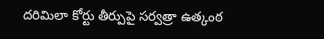దరిమిలా కోర్టు తీర్పుపై సర్వత్రా ఉత్కంఠ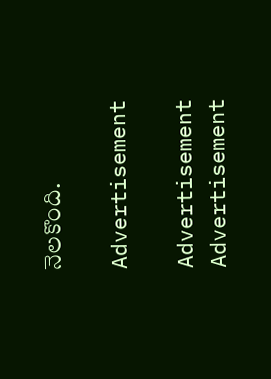నెలకొంది.

Advertisement

Advertisement
Advertisement